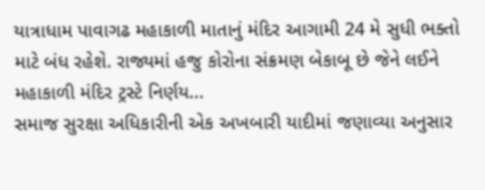યાત્રાધામ પાવાગઢ મહાકાળી માતાનું મંદિર આગામી 24 મે સુધી ભક્તો માટે બંધ રહેશે. રાજ્યમાં હજુ કોરોના સંક્રમણ બેકાબૂ છે જેને લઈને મહાકાળી મંદિર ટ્રસ્ટે નિર્ણય...
સમાજ સુરક્ષા અધિકારીની એક અખબારી યાદીમાં જણાવ્યા અનુસાર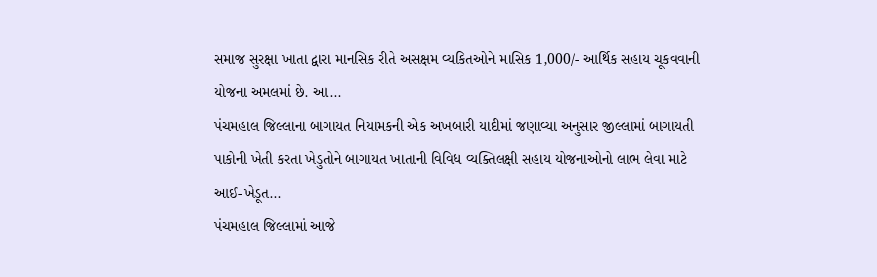સમાજ સુરક્ષા ખાતા દ્વારા માનસિક રીતે અસક્ષમ વ્યકિતઓને માસિક 1,000/- આર્થિક સહાય ચૂકવવાની યોજના અમલમાં છે. આ...
પંચમહાલ જિલ્લાના બાગાયત નિયામકની એક અખબારી યાદીમાં જણાવ્યા અનુસાર જીલ્લામાં બાગાયતી પાકોની ખેતી કરતા ખેડુતોને બાગાયત ખાતાની વિવિધ વ્યક્તિલક્ષી સહાય યોજનાઓનો લાભ લેવા માટે આઈ-ખેડૂત...
પંચમહાલ જિલ્લામાં આજે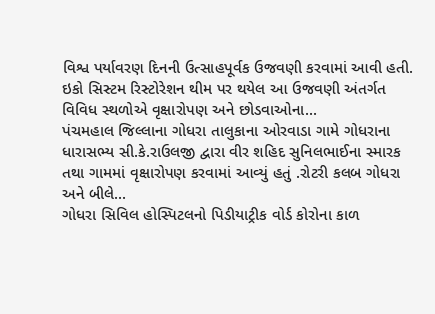વિશ્વ પર્યાવરણ દિનની ઉત્સાહપૂર્વક ઉજવણી કરવામાં આવી હતી. ઇકો સિસ્ટમ રિસ્ટોરેશન થીમ પર થયેલ આ ઉજવણી અંતર્ગત વિવિધ સ્થળોએ વૃક્ષારોપણ અને છોડવાઓના...
પંચમહાલ જિલ્લાના ગોધરા તાલુકાના ઓરવાડા ગામે ગોધરાના ધારાસભ્ય સી.કે.રાઉલજી દ્વારા વીર શહિદ સુનિલભાઈના સ્મારક તથા ગામમાં વૃક્ષારોપણ કરવામાં આવ્યું હતું .રોટરી કલબ ગોધરા અને બીલે...
ગોધરા સિવિલ હોસ્પિટલનો પિડીયાટ્રીક વોર્ડ કોરોના કાળ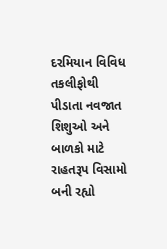દરમિયાન વિવિધ તકલીફોથી પીડાતા નવજાત શિશુઓ અને બાળકો માટે રાહતરૂપ વિસામો બની રહ્યો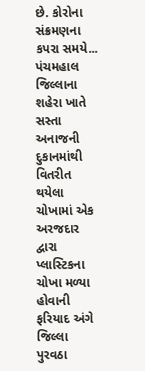છે. કોરોના સંક્રમણના કપરા સમયે...
પંચમહાલ જિલ્લાના શહેરા ખાતે સસ્તા અનાજની દુકાનમાંથી વિતરીત થયેલા ચોખામાં એક અરજદાર દ્વારા પ્લાસ્ટિકના ચોખા મળ્યા હોવાની ફરિયાદ અંગે જિલ્લા પુરવઠા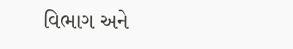વિભાગ અને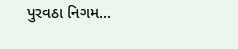પુરવઠા નિગમ...